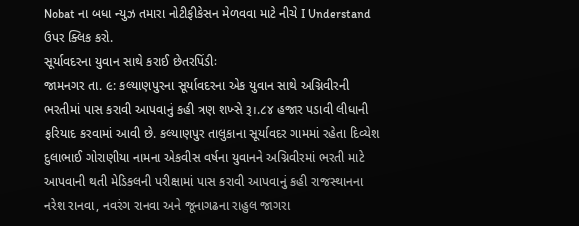Nobat ના બધા ન્યુઝ તમારા નોટીફીકેસન મેળવવા માટે નીચે I Understand ઉપર ક્લિક કરો.
સૂર્યાવદરના યુવાન સાથે કરાઈ છેતરપિંડીઃ
જામનગર તા. ૯: કલ્યાણપુરના સૂર્યાવદરના એક યુવાન સાથે અગ્નિવીરની ભરતીમાં પાસ કરાવી આપવાનું કહી ત્રણ શખ્સે રૂ।.૮૪ હજાર પડાવી લીધાની ફરિયાદ કરવામાં આવી છે. કલ્યાણપુર તાલુકાના સૂર્યાવદર ગામમાં રહેતા દિવ્યેશ દુલાભાઈ ગોરાણીયા નામના એકવીસ વર્ષના યુવાનને અગ્નિવીરમાં ભરતી માટે આપવાની થતી મેડિકલની પરીક્ષામાં પાસ કરાવી આપવાનું કહી રાજસ્થાનના નરેશ રાનવા, નવરંગ રાનવા અને જૂનાગઢના રાહુલ જાગરા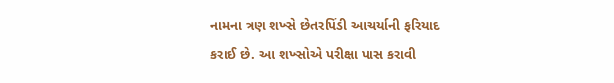નામના ત્રણ શખ્સે છેતરપિંડી આચર્યાની ફરિયાદ કરાઈ છે. આ શખ્સોએ પરીક્ષા પાસ કરાવી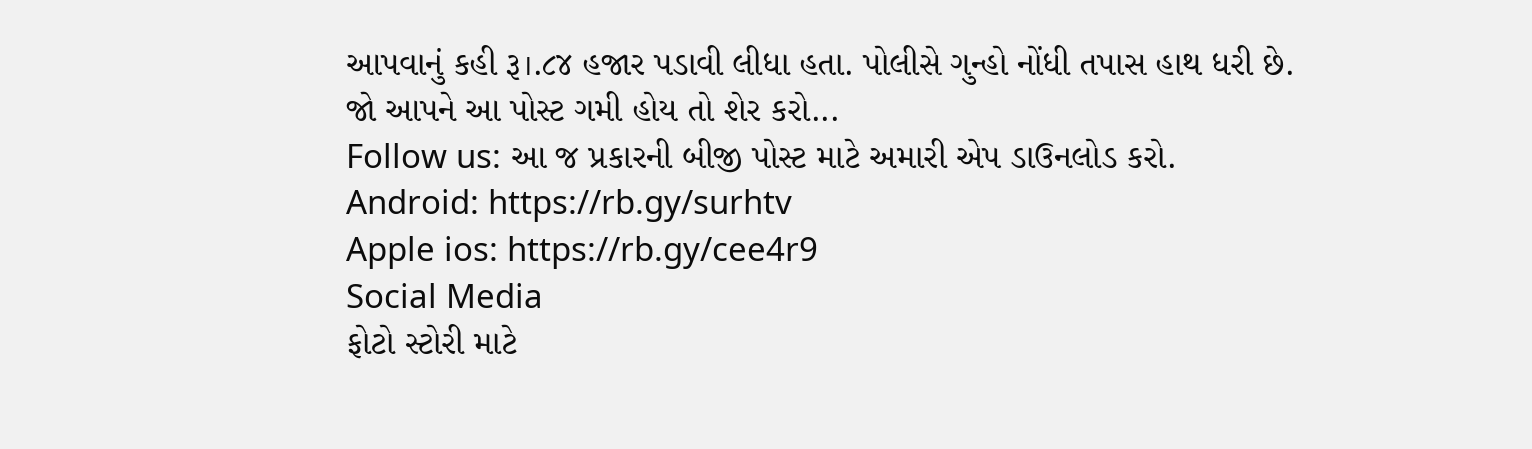આપવાનું કહી રૂ।.૮૪ હજાર પડાવી લીધા હતા. પોલીસે ગુન્હો નોંધી તપાસ હાથ ધરી છે.
જો આપને આ પોસ્ટ ગમી હોય તો શેર કરો...
Follow us: આ જ પ્રકારની બીજી પોસ્ટ માટે અમારી એપ ડાઉનલોડ કરો.
Android: https://rb.gy/surhtv
Apple ios: https://rb.gy/cee4r9
Social Media
ફોટો સ્ટોરી માટે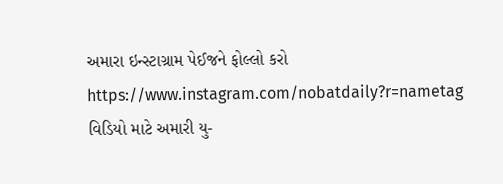અમારા ઇન્સ્ટાગ્રામ પેઈજને ફોલ્લો કરો
https://www.instagram.com/nobatdaily?r=nametag
વિડિયો માટે અમારી યુ-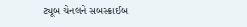ટ્યૂબ ચેનલને સબસ્ક્રાઈબ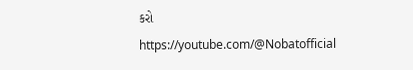કરો
https://youtube.com/@Nobatofficial